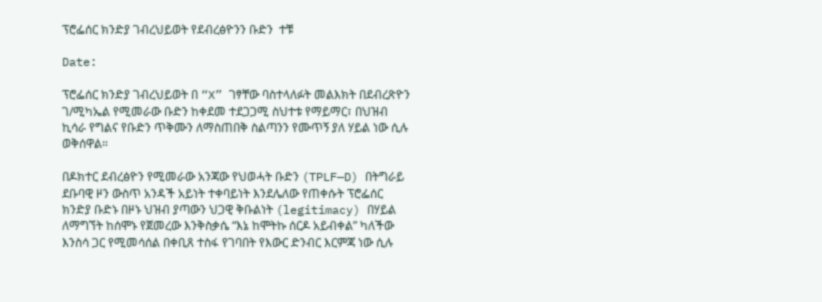ፕሮፌሰር ክንድያ ገብረህይወት የደብረፅዮንን ቡድን  ተቹ

Date:

ፕሮፌሰር ክንድያ ገብረህይወት በ “X” ገፃቸው ባስተላለፉት መልእክት በደብረጽዮን ገ/ሚካኤል የሚመራው ቡድን ከቀደመ ተደጋጋሚ ስህተቱ የማይማር፣ በህዝብ ኪሳራ የግልና የቡድን ጥቅሙን ለማስጠበቅ ስልጣንን የሙጥኝ ያለ ሃይል ነው ሲሉ ወቅሰዋል።

በዶክተር ደብረፅዮን የሚመራው አንጃው የህወሓት ቡድን (TPLF—D) በትግራይ ደቡባዊ ዞን ውስጥ አንዳች አይነት ተቀባይነት እንደሌለው የጠቀሱት ፕሮፌሰር ክንድያ ቡድኑ በዞኑ ህዝብ ያጣውን ህጋዊ ቅቡልነት (legitimacy) በሃይል ለማግኘት ከሰሞኑ የጀመረው እንቅስቃሴ “እኔ ከሞትኩ ሰርዶ አይብቀል” ካለችው እንስሳ ጋር የሚመሳሰል በቀቢጸ ተስፋ የገባበት የእውር ድንብር እርምጃ ነው ሲሉ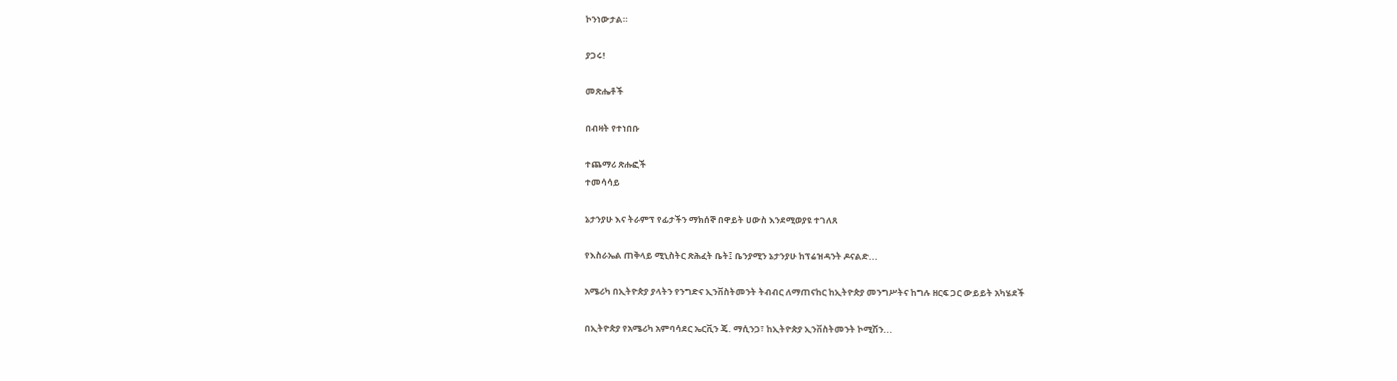ኮንነውታል።

ያጋሩ!

መጽሔቶች

በብዛት የተነበቡ

ተጨማሪ ጽሑፎች
ተመሳሳይ

ኔታንያሁ እና ትራምፕ የፊታችን ማክሰኞ በዋይት ሀውስ እንደሚወያዩ ተገለጸ

የእስራኤል ጠቅላይ ሚኒስትር ጽሕፈት ቤት፤ ቤንያሚን ኔታንያሁ ከፕሬዝዳንት ዶናልድ...

አሜሪካ በኢትዮጵያ ያላትን የንግድና ኢንቨስትመንት ትብብር ለማጠናከር ከኢትዮጵያ መንግሥትና ከግሉ ዘርፍ ጋር ውይይት አካሄደች

በኢትዮጵያ የአሜሪካ አምባሳደር ኤርቪን ጄ. ማሲንጋ፣ ከኢትዮጵያ ኢንቨስትመንት ኮሚሽን...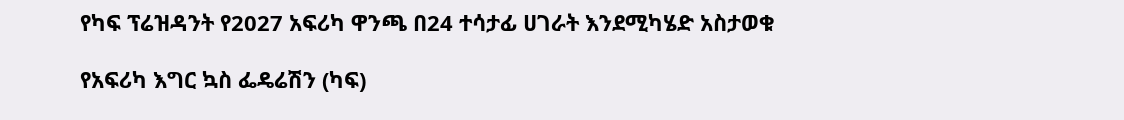የካፍ ፕሬዝዳንት የ2027 አፍሪካ ዋንጫ በ24 ተሳታፊ ሀገራት እንደሚካሄድ አስታወቁ

የአፍሪካ እግር ኳስ ፌዴሬሽን (ካፍ)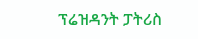ፕሬዝዳንት ፓትሪስ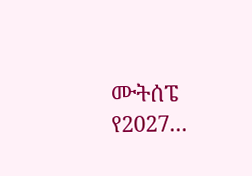ሙትሰፔ የ2027...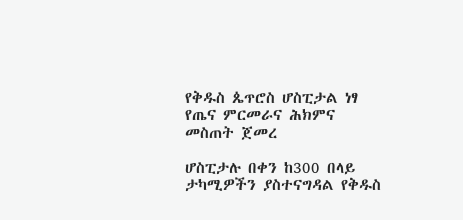የቅዱስ ጴጥሮስ ሆስፒታል ነፃ የጤና ምርመራና ሕክምና መስጠት ጀመረ

ሆስፒታሉ በቀን ከ300 በላይ ታካሚዎችን ያስተናግዳል የቅዱስ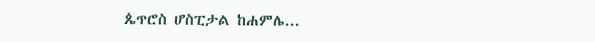ጴጥሮስ ሆስፒታል ከሐምሌ...